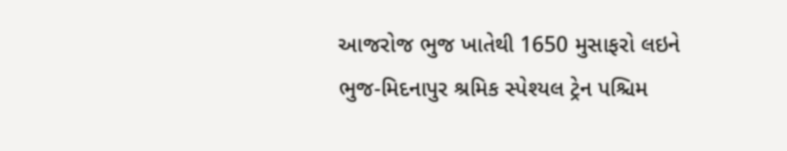આજરોજ ભુજ ખાતેથી 1650 મુસાફરો લઇને ભુજ-મિદનાપુર શ્રમિક સ્પેશ્યલ ટ્રેન પશ્ચિમ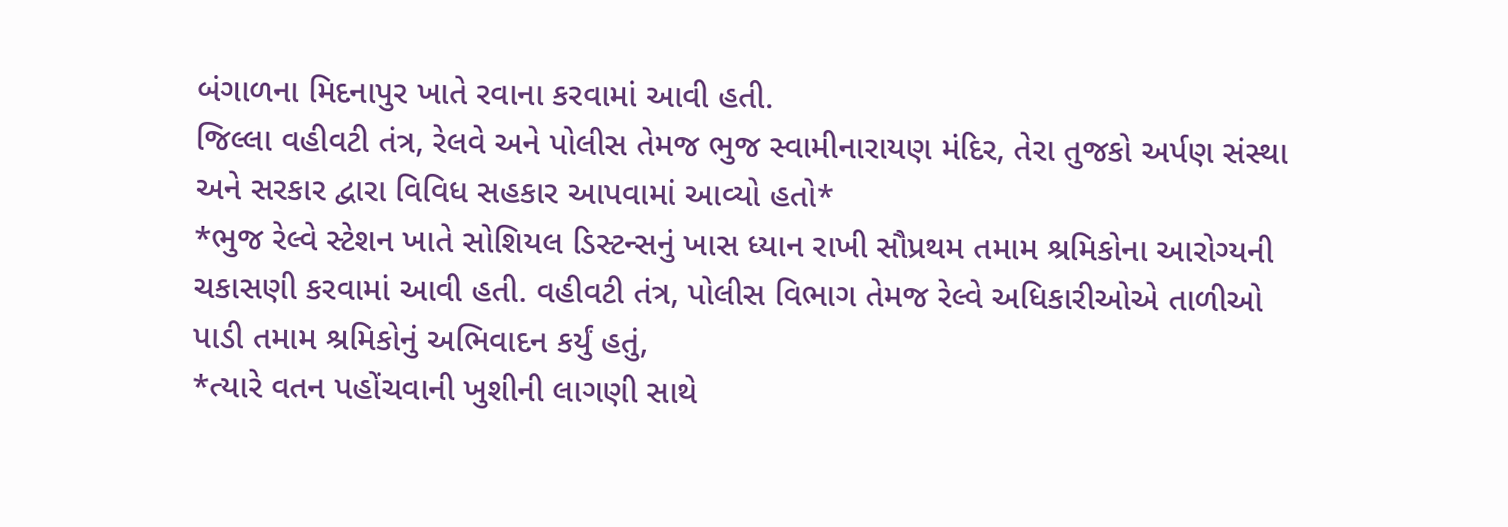બંગાળના મિદનાપુર ખાતે રવાના કરવામાં આવી હતી.
જિલ્લા વહીવટી તંત્ર, રેલવે અને પોલીસ તેમજ ભુજ સ્વામીનારાયણ મંદિર, તેરા તુજકો અર્પણ સંસ્થા અને સરકાર દ્વારા વિવિધ સહકાર આપવામાં આવ્યો હતો*
*ભુજ રેલ્વે સ્ટેશન ખાતે સોશિયલ ડિસ્ટન્સનું ખાસ ધ્યાન રાખી સૌપ્રથમ તમામ શ્રમિકોના આરોગ્યની ચકાસણી કરવામાં આવી હતી. વહીવટી તંત્ર, પોલીસ વિભાગ તેમજ રેલ્વે અધિકારીઓએ તાળીઓ પાડી તમામ શ્રમિકોનું અભિવાદન કર્યું હતું,
*ત્યારે વતન પહોંચવાની ખુશીની લાગણી સાથે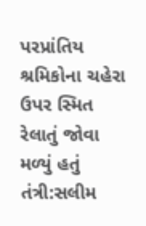પરપ્રાંતિય શ્રમિકોના ચહેરા ઉપર સ્મિત રેલાતું જોવા મળ્યું હતું
તંત્રી:સલીમ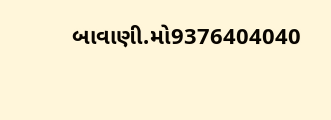બાવાણી.મો9376404040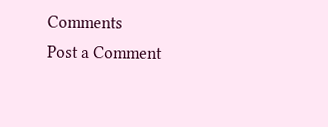Comments
Post a Comment